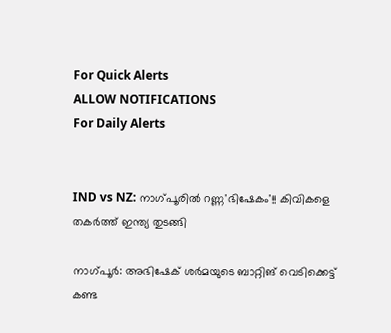For Quick Alerts
ALLOW NOTIFICATIONS
For Daily Alerts


IND vs NZ: നാഗ്പൂരില്‍ റണ്ണ'ഭിഷേകം'!! കിവികളെ തകര്‍ത്ത് ഇന്ത്യ തുടങ്ങി

നാഗ്പൂര്‍: അഭിഷേക് ശര്‍മയുടെ ബാറ്റിങ് വെടിക്കെട്ട് കണ്ട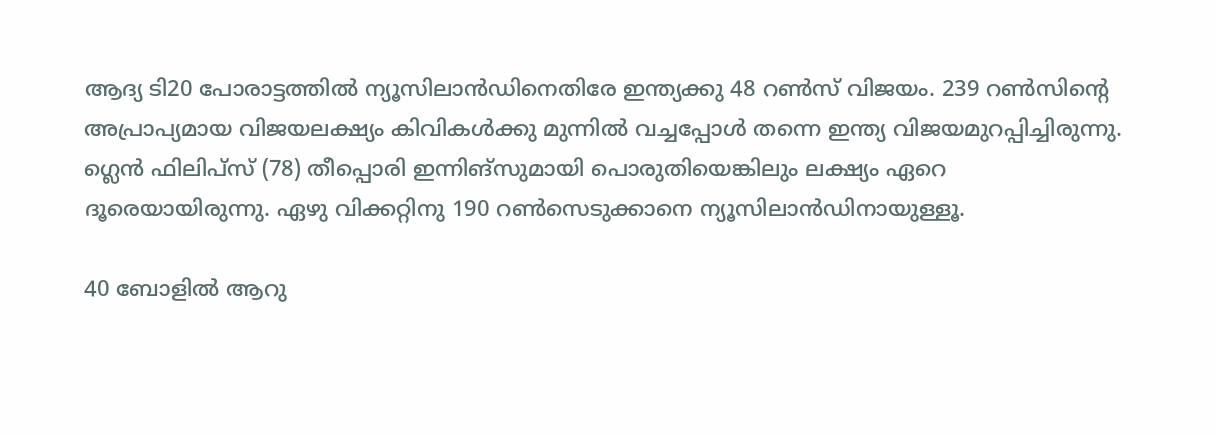ആദ്യ ടി20 പോരാട്ടത്തില്‍ ന്യൂസിലാന്‍ഡിനെതിരേ ഇന്ത്യക്കു 48 റണ്‍സ് വിജയം. 239 റണ്‍സിന്റെ അപ്രാപ്യമായ വിജയലക്ഷ്യം കിവികള്‍ക്കു മുന്നില്‍ വച്ചപ്പോള്‍ തന്നെ ഇന്ത്യ വിജയമുറപ്പിച്ചിരുന്നു. ഗ്ലെന്‍ ഫിലിപ്‌സ് (78) തീപ്പൊരി ഇന്നിങ്‌സുമായി പൊരുതിയെങ്കിലും ലക്ഷ്യം ഏറെ ദൂരെയായിരുന്നു. ഏഴു വിക്കറ്റിനു 190 റണ്‍സെടുക്കാനെ ന്യൂസിലാന്‍ഡിനായുള്ളൂ.

40 ബോളില്‍ ആറു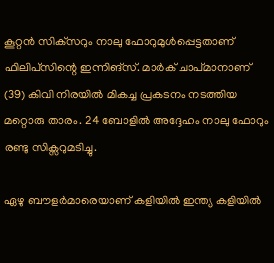കൂറ്റന്‍ സിക്‌സറും നാലു ഫോറുമുള്‍പ്പെട്ടതാണ് ഫിലിപ്‌സിന്റെ ഇന്നിങ്‌സ്. മാര്‍ക് ചാപ്മാനാണ് (39) കിവി നിരയില്‍ മികച്ച പ്രകടനം നടത്തിയ മറ്റൊരു താരം. 24 ബോളില്‍ അദ്ദേഹം നാലു ഫോറും രണ്ടു സിക്സറുമടിച്ചു.

ഏഴു ബൗളര്‍മാരെയാണ് കളിയില്‍ ഇന്ത്യ കളിയില്‍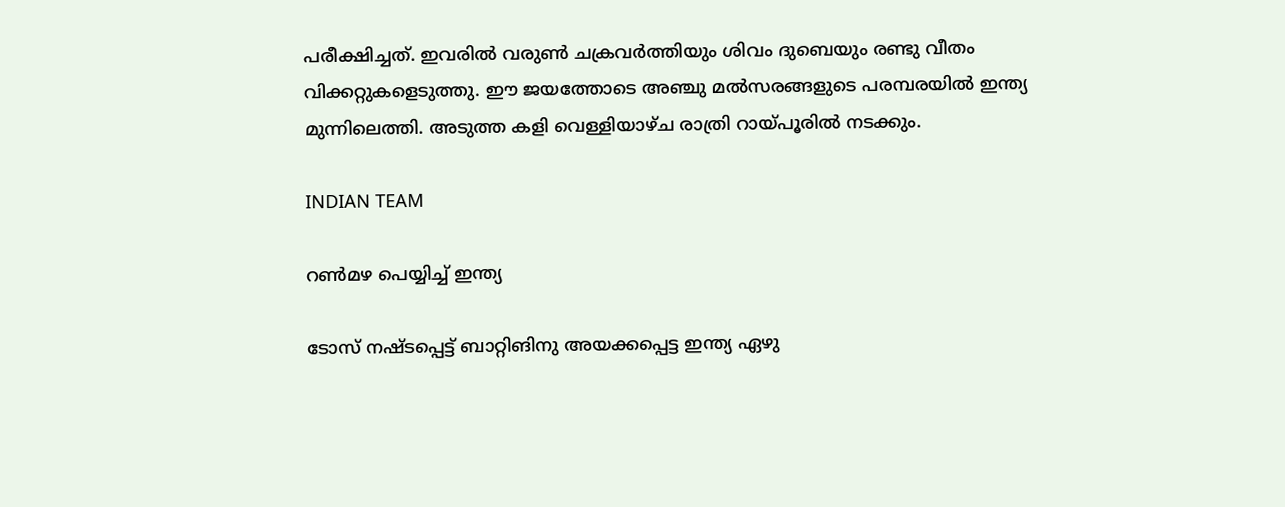പരീക്ഷിച്ചത്. ഇവരില്‍ വരുണ്‍ ചക്രവര്‍ത്തിയും ശിവം ദുബെയും രണ്ടു വീതം വിക്കറ്റുകളെടുത്തു. ഈ ജയത്തോടെ അഞ്ചു മല്‍സരങ്ങളുടെ പരമ്പരയില്‍ ഇന്ത്യ മുന്നിലെത്തി. അടുത്ത കളി വെള്ളിയാഴ്ച രാത്രി റായ്പൂരില്‍ നടക്കും.

INDIAN TEAM

റണ്‍മഴ പെയ്യിച്ച് ഇന്ത്യ

ടോസ് നഷ്ടപ്പെട്ട് ബാറ്റിങിനു അയക്കപ്പെട്ട ഇന്ത്യ ഏഴു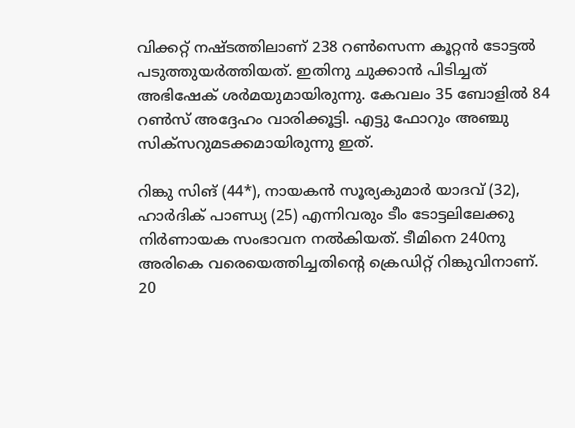വിക്കറ്റ് നഷ്ടത്തിലാണ് 238 റണ്‍സെന്ന കൂറ്റന്‍ ടോട്ടല്‍ പടുത്തുയര്‍ത്തിയത്. ഇതിനു ചുക്കാന്‍ പിടിച്ചത് അഭിഷേക് ശര്‍മയുമായിരുന്നു. കേവലം 35 ബോളില്‍ 84 റണ്‍സ് അദ്ദേഹം വാരിക്കൂട്ടി. എട്ടു ഫോറും അഞ്ചു സിക്‌സറുമടക്കമായിരുന്നു ഇത്.

റിങ്കു സിങ് (44*), നായകന്‍ സൂര്യകുമാര്‍ യാദവ് (32), ഹാര്‍ദിക് പാണ്ഡ്യ (25) എന്നിവരും ടീം ടോട്ടലിലേക്കു നിര്‍ണായക സംഭാവന നല്‍കിയത്. ടീമിനെ 240നു അരികെ വരെയെത്തിച്ചതിന്റെ ക്രെഡിറ്റ് റിങ്കുവിനാണ്. 20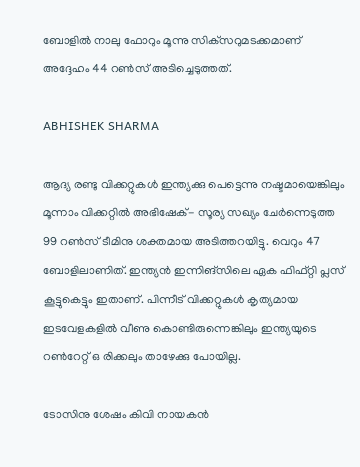ബോളില്‍ നാലു ഫോറും മൂന്നു സിക്‌സറുമടക്കമാണ് അദ്ദേഹം 44 റണ്‍സ് അടിച്ചെടുത്തത്.

ABHISHEK SHARMA

ആദ്യ രണ്ടു വിക്കറ്റുകള്‍ ഇന്ത്യക്കു പെട്ടെന്നു നഷ്ടമായെങ്കിലും മൂന്നാം വിക്കറ്റില്‍ അഭിഷേക്- സൂര്യ സഖ്യം ചേര്‍ന്നെടുത്ത 99 റണ്‍സ് ടീമിനു ശക്തമായ അടിത്തറയിട്ടു. വെറും 47 ബോളിലാണിത്. ഇന്ത്യന്‍ ഇന്നിങ്‌സിലെ ഏക ഫിഫ്റ്റി പ്ലസ് കൂട്ടുകെട്ടും ഇതാണ്. പിന്നീട് വിക്കറ്റുകള്‍ കൃത്യമായ ഇടവേളകളില്‍ വീണു കൊണ്ടിരുന്നെങ്കിലും ഇന്ത്യയുടെ റണ്‍റേറ്റ് ഒ രിക്കലും താഴേക്കു പോയില്ല.

ടോസിനു ശേഷം കിവി നായകന്‍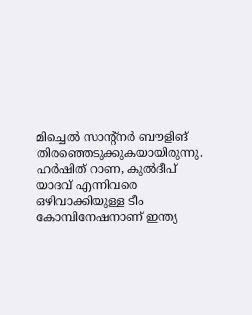മിച്ചെല്‍ സാന്റ്‌നര്‍ ബൗളിങ് തിരഞ്ഞെടുക്കുകയായിരുന്നു. ഹര്‍ഷിത് റാണ, കുല്‍ദീപ് യാദവ് എന്നിവരെ ഒഴിവാക്കിയുള്ള ടീം കോമ്പിനേഷനാണ് ഇന്ത്യ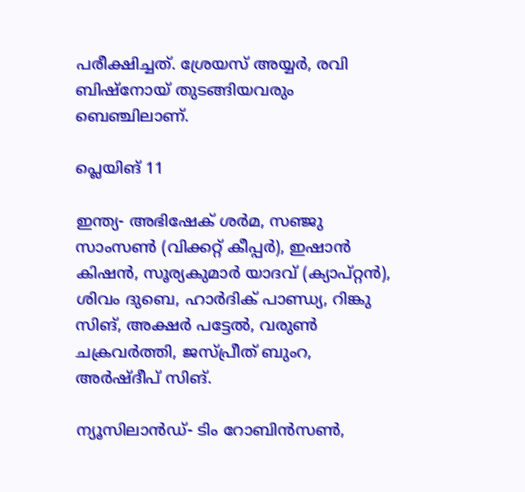പരീക്ഷിച്ചത്. ശ്രേയസ് അയ്യര്‍, രവി ബിഷ്‌നോയ് തുടങ്ങിയവരും ബെഞ്ചിലാണ്.

പ്ലെയിങ് 11

ഇന്ത്യ- അഭിഷേക് ശര്‍മ, സഞ്ജു സാംസണ്‍ (വിക്കറ്റ് കീപ്പര്‍), ഇഷാന്‍ കിഷന്‍, സൂര്യകുമാര്‍ യാദവ് (ക്യാപ്റ്റന്‍), ശിവം ദുബെ, ഹാര്‍ദിക് പാണ്ഡ്യ, റിങ്കു സിങ്, അക്ഷര്‍ പട്ടേല്‍, വരുണ്‍ ചക്രവര്‍ത്തി, ജസ്പ്രീത് ബുംറ, അര്‍ഷ്ദീപ് സിങ്.

ന്യൂസിലാന്‍ഡ്- ടിം റോബിന്‍സണ്‍,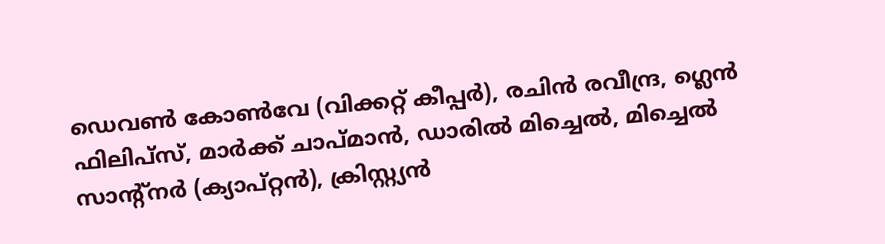ഡെവണ്‍ കോണ്‍വേ (വിക്കറ്റ് കീപ്പര്‍), രചിന്‍ രവീന്ദ്ര, ഗ്ലെന്‍ ഫിലിപ്‌സ്, മാര്‍ക്ക് ചാപ്മാന്‍, ഡാരില്‍ മിച്ചെല്‍, മിച്ചെല്‍ സാന്റ്നര്‍ (ക്യാപ്റ്റന്‍), ക്രിസ്റ്റ്യന്‍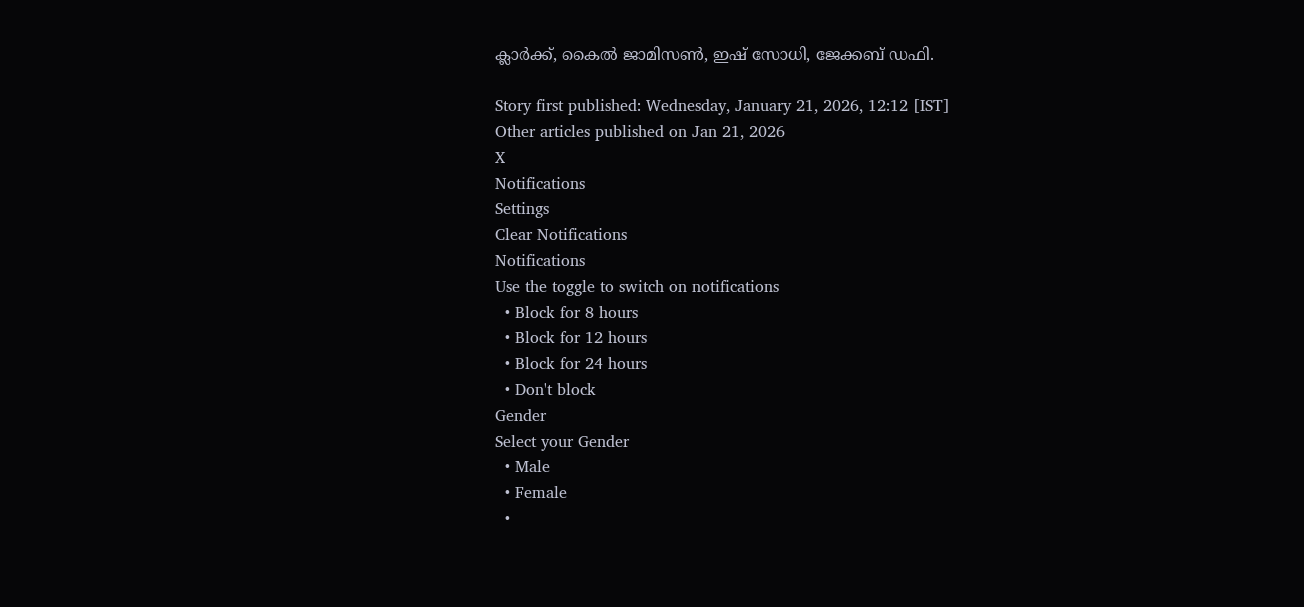ക്ലാര്‍ക്ക്, കൈല്‍ ജാമിസണ്‍, ഇഷ് സോധി, ജേക്കബ് ഡഫി.

Story first published: Wednesday, January 21, 2026, 12:12 [IST]
Other articles published on Jan 21, 2026
X
Notifications
Settings
Clear Notifications
Notifications
Use the toggle to switch on notifications
  • Block for 8 hours
  • Block for 12 hours
  • Block for 24 hours
  • Don't block
Gender
Select your Gender
  • Male
  • Female
  •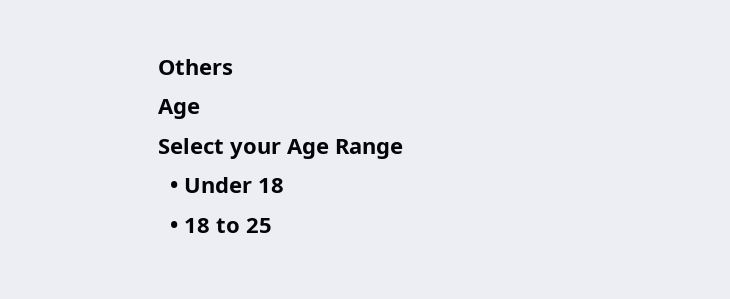Others
Age
Select your Age Range
  • Under 18
  • 18 to 25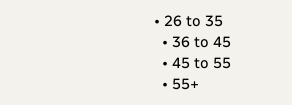• 26 to 35
  • 36 to 45
  • 45 to 55
  • 55+